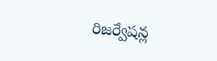రిజర్వేషన్ల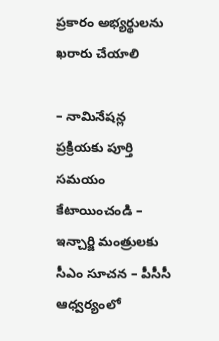ప్రకారం అభ్యర్థులను ఖరారు చేయాలి

– నామినేషన్ల ప్రక్రియకు పూర్తి సమయం కేటాయించండి – ఇన్చార్జి మంత్రులకు సీఎం సూచన – పీసీసీ ఆధ్వర్యంలో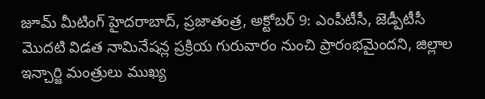జూమ్ మీటింగ్ హైదరాబాద్, ప్రజాతంత్ర, అక్టోబర్ 9: ఎంపీటీసీ, జెడ్పీటీసీ మొదటి విడత నామినేషన్ల ప్రక్రియ గురువారం నుంచి ప్రారంభమైందని, జిల్లాల ఇన్చార్జి మంత్రులు ముఖ్య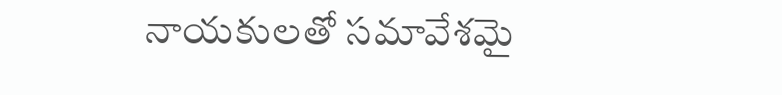నాయకులతో సమావేశమై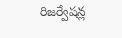రిజర్వేషన్ల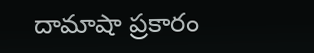దామాషా ప్రకారం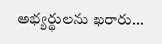అభ్యర్థులను ఖరారు…